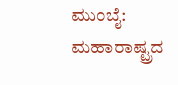ಮುಂಬೈ: ಮಹಾರಾಷ್ಟ್ರದ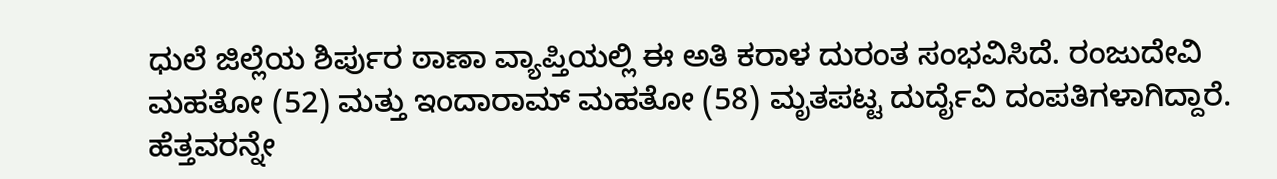ಧುಲೆ ಜಿಲ್ಲೆಯ ಶಿರ್ಪುರ ಠಾಣಾ ವ್ಯಾಪ್ತಿಯಲ್ಲಿ ಈ ಅತಿ ಕರಾಳ ದುರಂತ ಸಂಭವಿಸಿದೆ. ರಂಜುದೇವಿ ಮಹತೋ (52) ಮತ್ತು ಇಂದಾರಾಮ್ ಮಹತೋ (58) ಮೃತಪಟ್ಟ ದುರ್ದೈವಿ ದಂಪತಿಗಳಾಗಿದ್ದಾರೆ. ಹೆತ್ತವರನ್ನೇ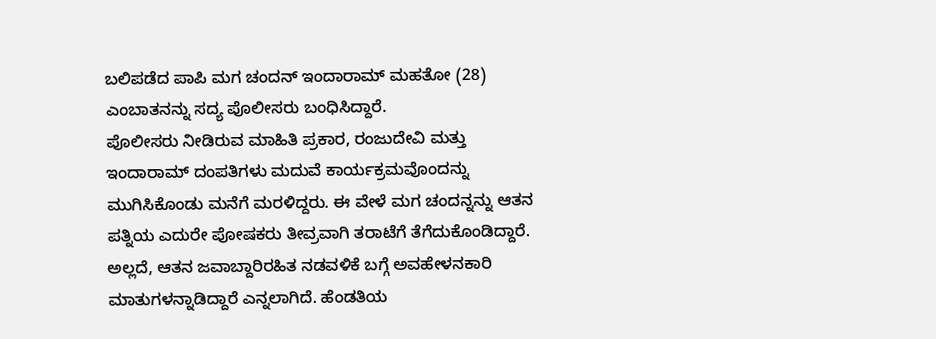ಬಲಿಪಡೆದ ಪಾಪಿ ಮಗ ಚಂದನ್ ಇಂದಾರಾಮ್ ಮಹತೋ (28) ಎಂಬಾತನನ್ನು ಸದ್ಯ ಪೊಲೀಸರು ಬಂಧಿಸಿದ್ದಾರೆ.
ಪೊಲೀಸರು ನೀಡಿರುವ ಮಾಹಿತಿ ಪ್ರಕಾರ, ರಂಜುದೇವಿ ಮತ್ತು ಇಂದಾರಾಮ್ ದಂಪತಿಗಳು ಮದುವೆ ಕಾರ್ಯಕ್ರಮವೊಂದನ್ನು ಮುಗಿಸಿಕೊಂಡು ಮನೆಗೆ ಮರಳಿದ್ದರು. ಈ ವೇಳೆ ಮಗ ಚಂದನ್ನನ್ನು ಆತನ ಪತ್ನಿಯ ಎದುರೇ ಪೋಷಕರು ತೀವ್ರವಾಗಿ ತರಾಟೆಗೆ ತೆಗೆದುಕೊಂಡಿದ್ದಾರೆ. ಅಲ್ಲದೆ, ಆತನ ಜವಾಬ್ದಾರಿರಹಿತ ನಡವಳಿಕೆ ಬಗ್ಗೆ ಅವಹೇಳನಕಾರಿ ಮಾತುಗಳನ್ನಾಡಿದ್ದಾರೆ ಎನ್ನಲಾಗಿದೆ. ಹೆಂಡತಿಯ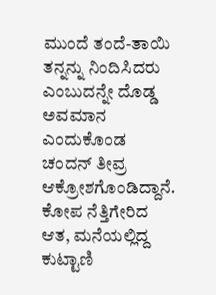ಮುಂದೆ ತಂದೆ-ತಾಯಿ ತನ್ನನ್ನು ನಿಂದಿಸಿದರು ಎಂಬುದನ್ನೇ ದೊಡ್ಡ ಅವಮಾನ ಎಂದುಕೊಂಡ ಚಂದನ್ ತೀವ್ರ ಆಕ್ರೋಶಗೊಂಡಿದ್ದಾನೆ.
ಕೋಪ ನೆತ್ತಿಗೇರಿದ ಆತ, ಮನೆಯಲ್ಲಿದ್ದ ಕುಟ್ಟಾಣಿ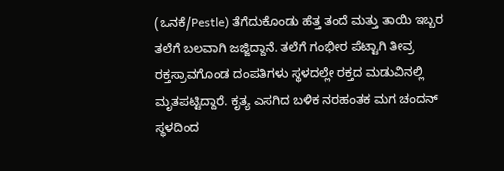(ಒನಕೆ/Pestle) ತೆಗೆದುಕೊಂಡು ಹೆತ್ತ ತಂದೆ ಮತ್ತು ತಾಯಿ ಇಬ್ಬರ ತಲೆಗೆ ಬಲವಾಗಿ ಜಜ್ಜಿದ್ದಾನೆ. ತಲೆಗೆ ಗಂಭೀರ ಪೆಟ್ಟಾಗಿ ತೀವ್ರ ರಕ್ತಸ್ರಾವಗೊಂಡ ದಂಪತಿಗಳು ಸ್ಥಳದಲ್ಲೇ ರಕ್ತದ ಮಡುವಿನಲ್ಲಿ ಮೃತಪಟ್ಟಿದ್ದಾರೆ. ಕೃತ್ಯ ಎಸಗಿದ ಬಳಿಕ ನರಹಂತಕ ಮಗ ಚಂದನ್ ಸ್ಥಳದಿಂದ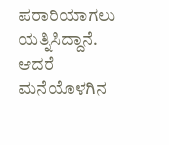ಪರಾರಿಯಾಗಲು ಯತ್ನಿಸಿದ್ದಾನೆ. ಆದರೆ ಮನೆಯೊಳಗಿನ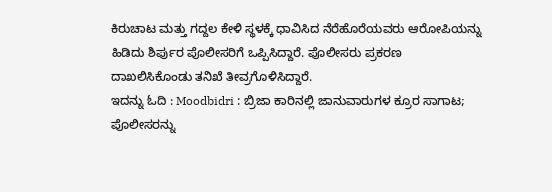ಕಿರುಚಾಟ ಮತ್ತು ಗದ್ದಲ ಕೇಳಿ ಸ್ಥಳಕ್ಕೆ ಧಾವಿಸಿದ ನೆರೆಹೊರೆಯವರು ಆರೋಪಿಯನ್ನು ಹಿಡಿದು ಶಿರ್ಪುರ ಪೊಲೀಸರಿಗೆ ಒಪ್ಪಿಸಿದ್ದಾರೆ. ಪೊಲೀಸರು ಪ್ರಕರಣ ದಾಖಲಿಸಿಕೊಂಡು ತನಿಖೆ ತೀವ್ರಗೊಳಿಸಿದ್ದಾರೆ.
ಇದನ್ನು ಓದಿ : Moodbidri : ಬ್ರಿಜಾ ಕಾರಿನಲ್ಲಿ ಜಾನುವಾರುಗಳ ಕ್ರೂರ ಸಾಗಾಟ; ಪೊಲೀಸರನ್ನು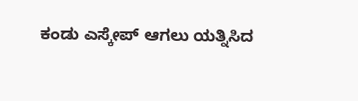ಕಂಡು ಎಸ್ಕೇಪ್ ಆಗಲು ಯತ್ನಿಸಿದ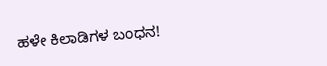ಹಳೇ ಕಿಲಾಡಿಗಳ ಬಂಧನ!